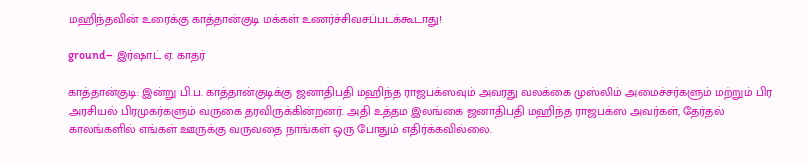மஹிந்தவின் உரைக்கு காத்தான்குடி மக்கள் உணர்ச்சிவசப்படக்கூடாது!

ground– இர்ஷாட் ஏ. காதர்

காத்தான்குடி: இன்று பி.ப. காத்தான்குடிக்கு ஜனாதிபதி மஹிந்த ராஜபக்ஸவும் அவரது வலக்கை முஸ்லிம் அமைச்சர்களும் மற்றும் பிர அரசியல் பிரமுகர்களும் வருகை தரவிருக்கின்றனர். அதி உத்தம இலங்கை ஜனாதிபதி மஹிந்த ராஜபக்ஸ அவர்கள், தேர்தல் காலங்களில் எங்கள் ஊருக்கு வருவதை நாங்கள் ஒரு போதும் எதிர்க்கவில்லை.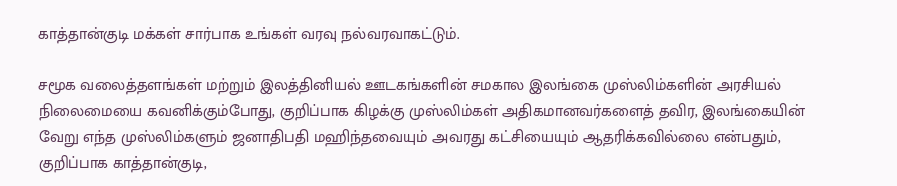காத்தான்குடி மக்கள் சார்பாக உங்கள் வரவு நல்வரவாகட்டும்.

சமூக வலைத்தளங்கள் மற்றும் இலத்தினியல் ஊடகங்களின் சமகால இலங்கை முஸ்லிம்களின் அரசியல் நிலைமையை கவனிக்கும்போது, குறிப்பாக கிழக்கு முஸ்லிம்கள் அதிகமானவர்களைத் தவிர, இலங்கையின் வேறு எந்த முஸ்லிம்களும் ஜனாதிபதி மஹிந்தவையும் அவரது கட்சியையும் ஆதரிக்கவில்லை என்பதும், குறிப்பாக காத்தான்குடி,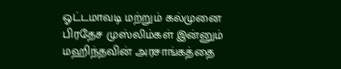ஓட்டமாவடி மற்றும் கல்முனை பிரதேச முஸ்லிம்கள் இன்னும் மஹிந்தவின் அரசாங்கத்தை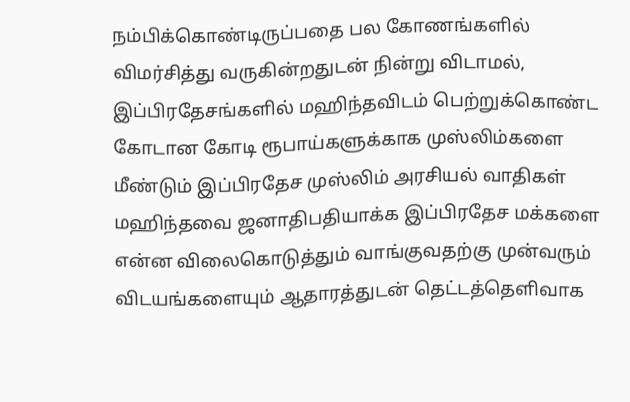நம்பிக்கொண்டிருப்பதை பல கோணங்களில் விமர்சித்து வருகின்றதுடன் நின்று விடாமல், இப்பிரதேசங்களில் மஹிந்தவிடம் பெற்றுக்கொண்ட கோடான கோடி ரூபாய்களுக்காக முஸ்லிம்களை மீண்டும் இப்பிரதேச முஸ்லிம் அரசியல் வாதிகள் மஹிந்தவை ஜனாதிபதியாக்க இப்பிரதேச மக்களை என்ன விலைகொடுத்தும் வாங்குவதற்கு முன்வரும் விடயங்களையும் ஆதாரத்துடன் தெட்டத்தெளிவாக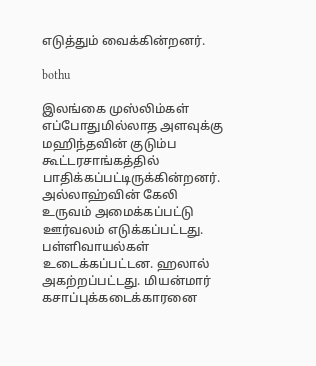எடுத்தும் வைக்கின்றனர்.

bothu

இலங்கை முஸ்லிம்கள் எப்போதுமில்லாத அளவுக்கு மஹிந்தவின் குடும்ப கூட்டரசாங்கத்தில் பாதிக்கப்பட்டிருக்கின்றனர். அல்லாஹ்வின் கேலி உருவம் அமைக்கப்பட்டு ஊர்வலம் எடுக்கப்பட்டது. பள்ளிவாயல்கள் உடைக்கப்பட்டன. ஹலால் அகற்றப்பட்டது. மியன்மார் கசாப்புக்கடைக்காரனை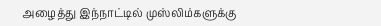அழைத்து இந்நாட்டில் முஸ்லிம்களுக்கு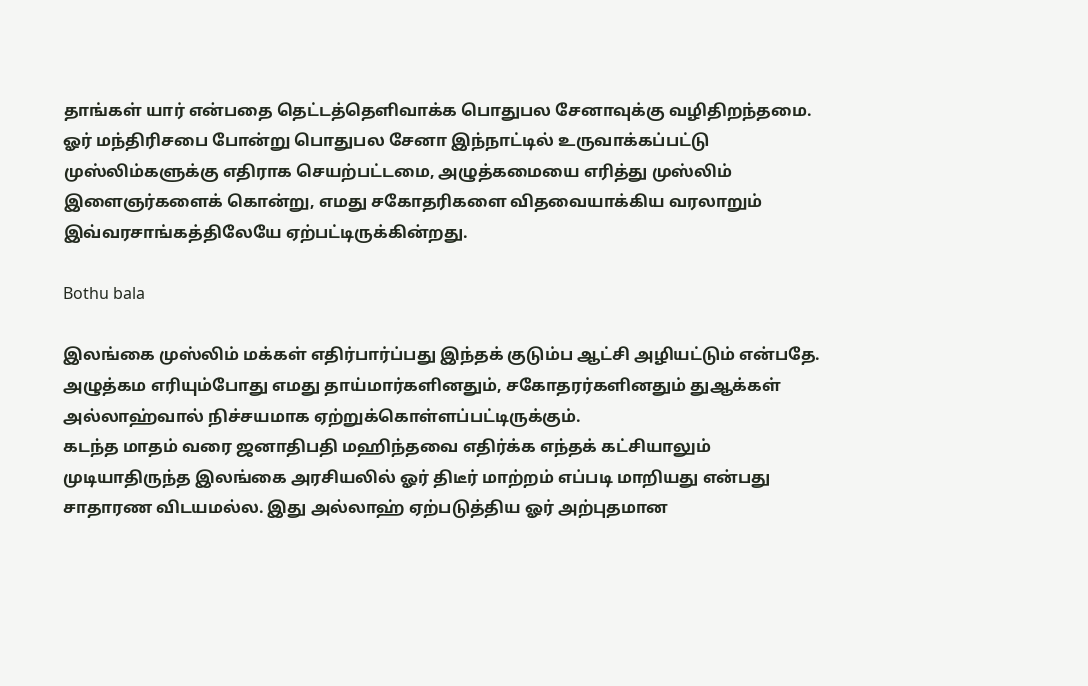தாங்கள் யார் என்பதை தெட்டத்தெளிவாக்க பொதுபல சேனாவுக்கு வழிதிறந்தமை. ஓர் மந்திரிசபை போன்று பொதுபல சேனா இந்நாட்டில் உருவாக்கப்பட்டு முஸ்லிம்களுக்கு எதிராக செயற்பட்டமை, அழுத்கமையை எரித்து முஸ்லிம் இளைஞர்களைக் கொன்று, எமது சகோதரிகளை விதவையாக்கிய வரலாறும் இவ்வரசாங்கத்திலேயே ஏற்பட்டிருக்கின்றது.

Bothu bala

இலங்கை முஸ்லிம் மக்கள் எதிர்பார்ப்பது இந்தக் குடும்ப ஆட்சி அழியட்டும் என்பதே. அழுத்கம எரியும்போது எமது தாய்மார்களினதும், சகோதரர்களினதும் துஆக்கள் அல்லாஹ்வால் நிச்சயமாக ஏற்றுக்கொள்ளப்பட்டிருக்கும்.
கடந்த மாதம் வரை ஜனாதிபதி மஹிந்தவை எதிர்க்க எந்தக் கட்சியாலும் முடியாதிருந்த இலங்கை அரசியலில் ஓர் திடீர் மாற்றம் எப்படி மாறியது என்பது சாதாரண விடயமல்ல. இது அல்லாஹ் ஏற்படுத்திய ஓர் அற்புதமான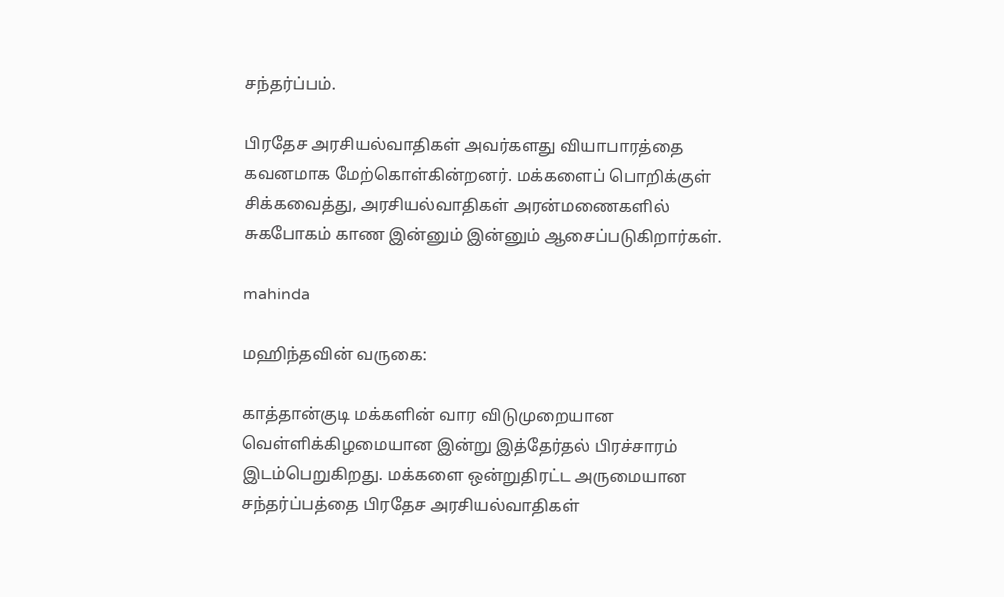சந்தர்ப்பம்.

பிரதேச அரசியல்வாதிகள் அவர்களது வியாபாரத்தை கவனமாக மேற்கொள்கின்றனர். மக்களைப் பொறிக்குள் சிக்கவைத்து, அரசியல்வாதிகள் அரன்மணைகளில் சுகபோகம் காண இன்னும் இன்னும் ஆசைப்படுகிறார்கள்.

mahinda

மஹிந்தவின் வருகை:

காத்தான்குடி மக்களின் வார விடுமுறையான வெள்ளிக்கிழமையான இன்று இத்தேர்தல் பிரச்சாரம் இடம்பெறுகிறது. மக்களை ஒன்றுதிரட்ட அருமையான சந்தர்ப்பத்தை பிரதேச அரசியல்வாதிகள்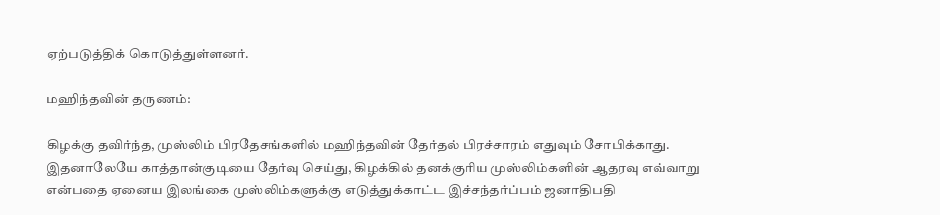ஏற்படுத்திக் கொடுத்துள்ளனர்.

மஹிந்தவின் தருணம்:

கிழக்கு தவிர்ந்த, முஸ்லிம் பிரதேசங்களில் மஹிந்தவின் தேர்தல் பிரச்சாரம் எதுவும் சோபிக்காது. இதனாலேயே காத்தான்குடியை தேர்வு செய்து, கிழக்கில் தனக்குரிய முஸ்லிம்களின் ஆதரவு எவ்வாறு என்பதை ஏனைய இலங்கை முஸ்லிம்களுக்கு எடுத்துக்காட்ட இச்சந்தர்ப்பம் ஜனாதிபதி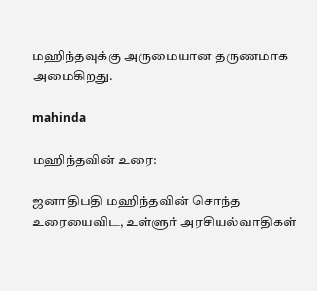மஹிந்தவுக்கு அருமையான தருணமாக அமைகிறது.

mahinda

மஹிந்தவின் உரை:

ஜனாதிபதி மஹிந்தவின் சொந்த உரையைவிட, உள்ளுர் அரசியல்வாதிகள்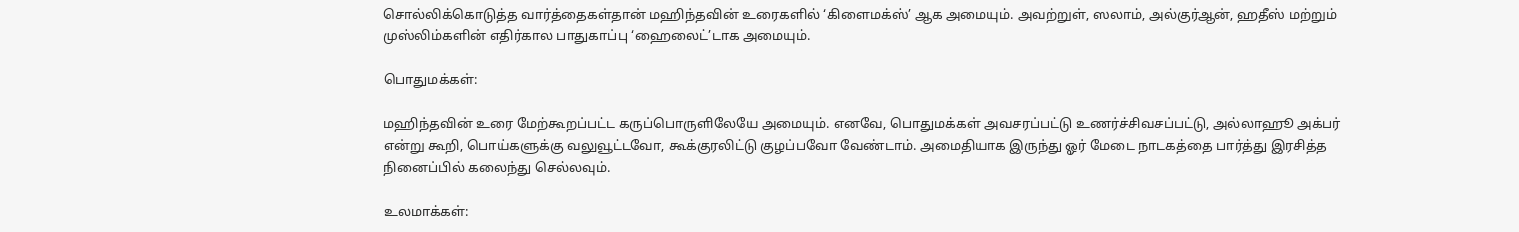சொல்லிக்கொடுத்த வார்த்தைகள்தான் மஹிந்தவின் உரைகளில் ‘கிளைமக்ஸ்’ ஆக அமையும். அவற்றுள், ஸலாம், அல்குர்ஆன், ஹதீஸ் மற்றும் முஸ்லிம்களின் எதிர்கால பாதுகாப்பு ‘ஹைலைட்’டாக அமையும்.

பொதுமக்கள்:

மஹிந்தவின் உரை மேற்கூறப்பட்ட கருப்பொருளிலேயே அமையும். எனவே, பொதுமக்கள் அவசரப்பட்டு உணர்ச்சிவசப்பட்டு, அல்லாஹூ அக்பர் என்று கூறி, பொய்களுக்கு வலுவூட்டவோ, கூக்குரலிட்டு குழப்பவோ வேண்டாம். அமைதியாக இருந்து ஓர் மேடை நாடகத்தை பார்த்து இரசித்த நினைப்பில் கலைந்து செல்லவும்.

உலமாக்கள்: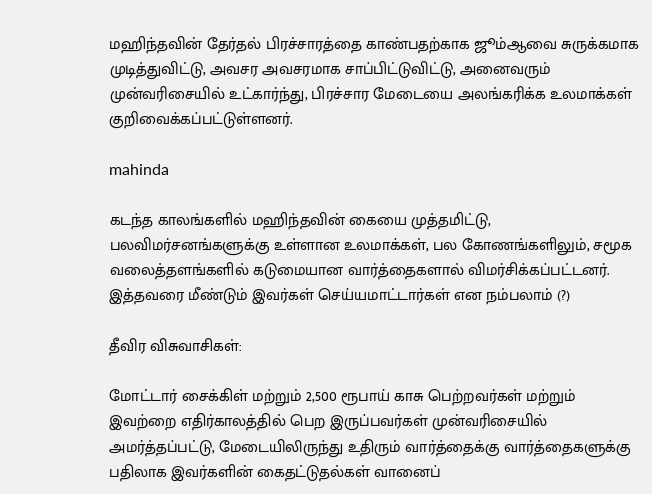மஹிந்தவின் தேர்தல் பிரச்சாரத்தை காண்பதற்காக ஜூம்ஆவை சுருக்கமாக முடித்துவிட்டு, அவசர அவசரமாக சாப்பிட்டுவிட்டு, அனைவரும் முன்வரிசையில் உட்கார்ந்து, பிரச்சார மேடையை அலங்கரிக்க உலமாக்கள் குறிவைக்கப்பட்டுள்ளனர்.

mahinda

கடந்த காலங்களில் மஹிந்தவின் கையை முத்தமிட்டு, பலவிமர்சனங்களுக்கு உள்ளான உலமாக்கள், பல கோணங்களிலும், சமூக வலைத்தளங்களில் கடுமையான வார்த்தைகளால் விமர்சிக்கப்பட்டனர். இத்தவரை மீண்டும் இவர்கள் செய்யமாட்டார்கள் என நம்பலாம் (?)

தீவிர விசுவாசிகள்:

மோட்டார் சைக்கிள் மற்றும் 2,500 ரூபாய் காசு பெற்றவர்கள் மற்றும் இவற்றை எதிர்காலத்தில் பெற இருப்பவர்கள் முன்வரிசையில் அமர்த்தப்பட்டு, மேடையிலிருந்து உதிரும் வார்த்தைக்கு வார்த்தைகளுக்கு பதிலாக இவர்களின் கைதட்டுதல்கள் வானைப்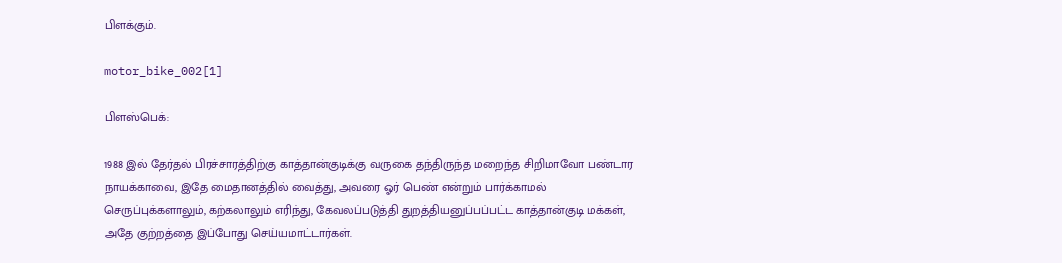பிளக்கும்.

motor_bike_002[1]

பிளஸ்பெக்:

1988 இல் தேர்தல் பிரச்சாரத்திற்கு காத்தான்குடிக்கு வருகை தந்திருந்த மறைந்த சிறிமாவோ பண்டார நாயக்காவை, இதே மைதானத்தில் வைத்து, அவரை ஓர் பெண் என்றும் பார்க்காமல் செருப்புக்களாலும், கற்கலாலும் எரிந்து, கேவலப்படுத்தி துறத்தியனுப்பப்பட்ட காத்தான்குடி மக்கள், அதே குற்றத்தை இப்போது செய்யமாட்டார்கள்.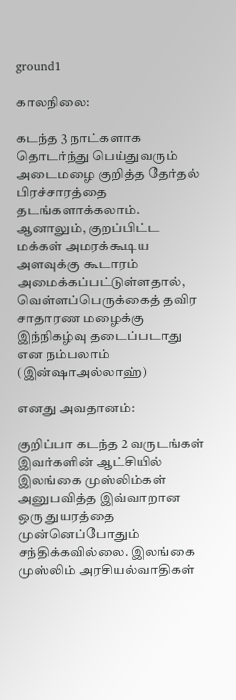ground1

காலநிலை:

கடந்த 3 நாட்களாக தொடர்ந்து பெய்துவரும் அடைமழை குறித்த தேர்தல் பிரச்சாரத்தை தடங்களாக்கலாம். ஆனாலும், குறப்பிட்ட மக்கள் அமரக்கூடிய அளவுக்கு கூடாரம் அமைக்கப்பட்டுள்ளதால், வெள்ளப்பெருக்கைத் தவிர சாதாரண மழைக்கு இந்நிகழ்வு தடைப்படாது என நம்பலாம் (இன்ஷாஅல்லாஹ்)

எனது அவதானம்:

குறிப்பா கடந்த 2 வருடங்கள் இவர்களின் ஆட்சியில் இலங்கை முஸ்லிம்கள் அனுபவித்த இவ்வாறான ஒரு துயரத்தை முன்னெப்போதும் சந்திக்கவில்லை. இலங்கை முஸ்லிம் அரசியல்வாதிகள்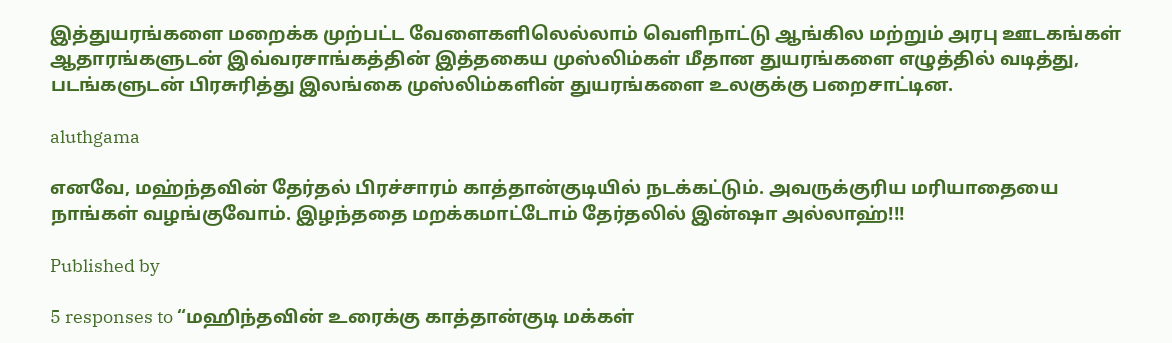இத்துயரங்களை மறைக்க முற்பட்ட வேளைகளிலெல்லாம் வெளிநாட்டு ஆங்கில மற்றும் அரபு ஊடகங்கள் ஆதாரங்களுடன் இவ்வரசாங்கத்தின் இத்தகைய முஸ்லிம்கள் மீதான துயரங்களை எழுத்தில் வடித்து, படங்களுடன் பிரசுரித்து இலங்கை முஸ்லிம்களின் துயரங்களை உலகுக்கு பறைசாட்டின.

aluthgama

எனவே, மஹ்ந்தவின் தேர்தல் பிரச்சாரம் காத்தான்குடியில் நடக்கட்டும். அவருக்குரிய மரியாதையை நாங்கள் வழங்குவோம். இழந்ததை மறக்கமாட்டோம் தேர்தலில் இன்ஷா அல்லாஹ்!!!

Published by

5 responses to “மஹிந்தவின் உரைக்கு காத்தான்குடி மக்கள்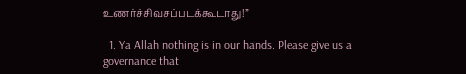உணர்ச்சிவசப்படக்கூடாது!”

  1. Ya Allah nothing is in our hands. Please give us a governance that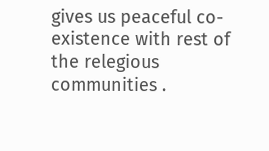gives us peaceful co-existence with rest of the relegious communities .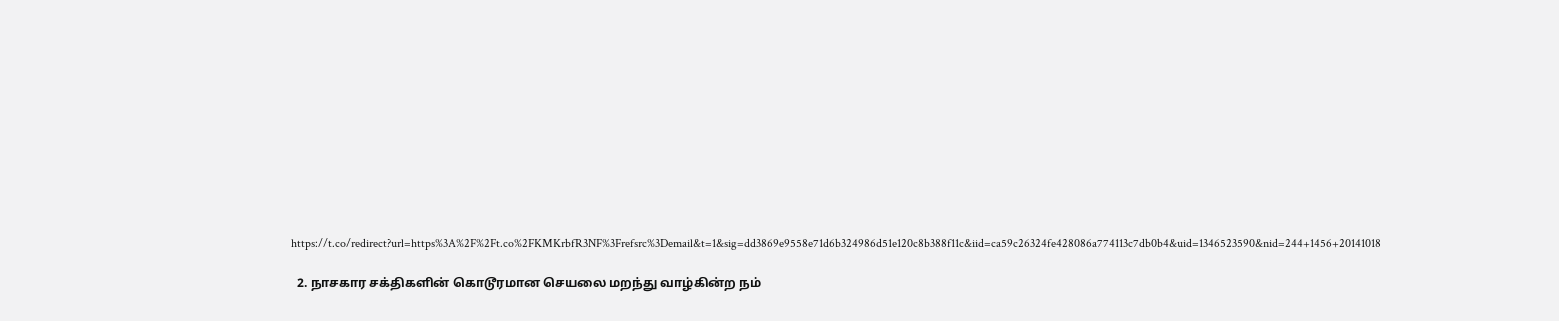https://t.co/redirect?url=https%3A%2F%2Ft.co%2FKMKrbfR3NF%3Frefsrc%3Demail&t=1&sig=dd3869e9558e71d6b324986d51e120c8b388f11c&iid=ca59c26324fe428086a774113c7db0b4&uid=1346523590&nid=244+1456+20141018

  2. நாசகார சக்திகளின் கொடூரமான செயலை மறந்து வாழ்கின்ற நம்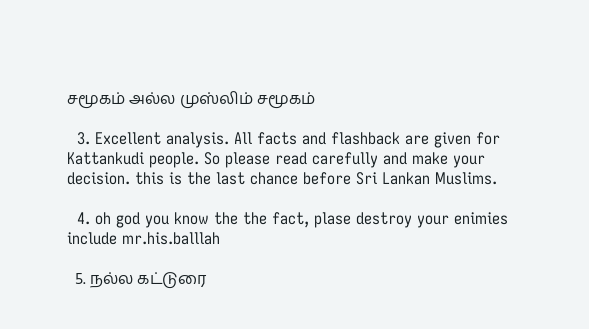சமூகம் அல்ல முஸ்லிம் சமூகம்

  3. Excellent analysis. All facts and flashback are given for Kattankudi people. So please read carefully and make your decision. this is the last chance before Sri Lankan Muslims.

  4. oh god you know the the fact, plase destroy your enimies include mr.his.balllah

  5. நல்ல கட்டுரை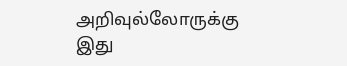அறிவுல்லோருக்கு இது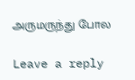அருமருந்து போல

Leave a reply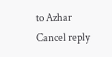to Azhar Cancel reply